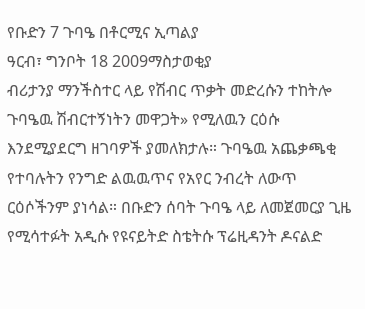የቡድን 7 ጉባዔ በቶርሚና ኢጣልያ
ዓርብ፣ ግንቦት 18 2009ማስታወቂያ
ብሪታንያ ማንችስተር ላይ የሽብር ጥቃት መድረሱን ተከትሎ ጉባዔዉ ሽብርተኝነትን መዋጋት» የሚለዉን ርዕሱ እንደሚያደርግ ዘገባዎች ያመለክታሉ። ጉባዔዉ አጨቃጫቂ የተባሉትን የንግድ ልዉዉጥና የአየር ንብረት ለውጥ ርዕሶችንም ያነሳል። በቡድን ሰባት ጉባዔ ላይ ለመጀመርያ ጊዜ የሚሳተፉት አዲሱ የዩናይትድ ስቴትሱ ፕሬዚዳንት ዶናልድ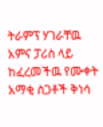ትራምፕ ሃገራቸዉ አምና ፓሪስ ላይ ከፈረመችዉ የሙቀት አማቂ ስጋቶች ቅነሳ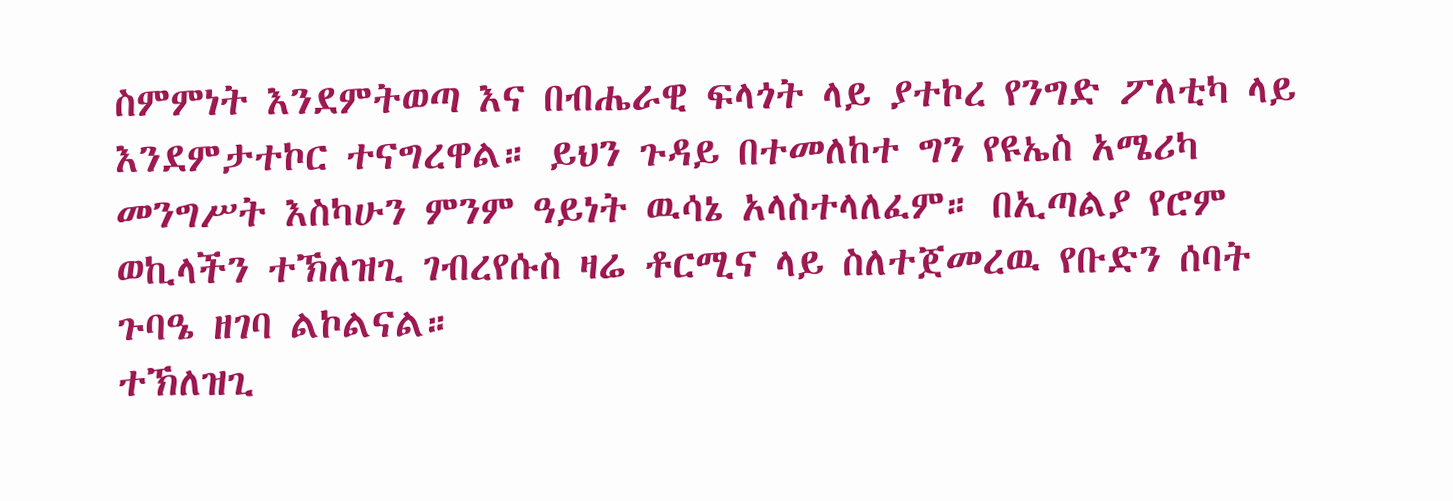ስምምነት እንደምትወጣ እና በብሔራዊ ፍላጎት ላይ ያተኮረ የንግድ ፖለቲካ ላይ እንደምታተኮር ተናግረዋል። ይህን ጉዳይ በተመለከተ ግን የዩኤስ አሜሪካ መንግሥት እስካሁን ምንም ዓይነት ዉሳኔ አላስተላለፈም። በኢጣልያ የሮም ወኪላችን ተኽለዝጊ ገብረየሱስ ዛሬ ቶርሚና ላይ ስለተጀመረዉ የቡድን ሰባት ጉባዔ ዘገባ ልኮልናል።
ተኽለዝጊ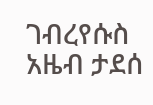ገብረየሱስ
አዜብ ታደሰ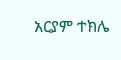አርያም ተክሌ